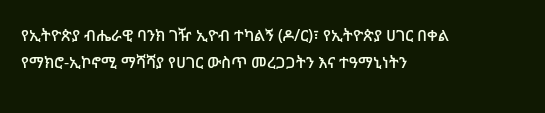የኢትዮጵያ ብሔራዊ ባንክ ገዥ ኢዮብ ተካልኝ (ዶ/ር)፣ የኢትዮጵያ ሀገር በቀል የማክሮ-ኢኮኖሚ ማሻሻያ የሀገር ውስጥ መረጋጋትን እና ተዓማኒነትን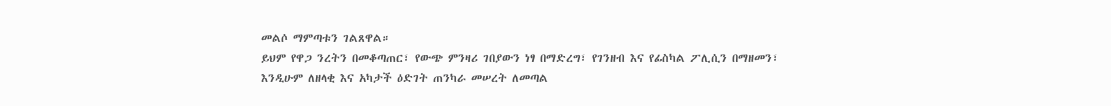መልሶ ማምጣቱን ገልጸዋል።
ይህም የዋጋ ንረትን በመቆጣጠር፣ የውጭ ምንዛሪ ገበያውን ነፃ በማድረግ፣ የገንዘብ እና የፊስካል ፖሊሲን በማዘመን፣ እንዲሁም ለዘላቂ እና አካታች ዕድገት ጠንካራ መሠረት ለመጣል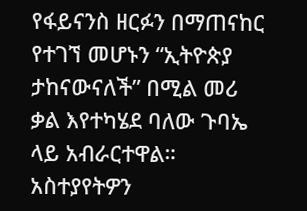የፋይናንስ ዘርፉን በማጠናከር የተገኘ መሆኑን “ኢትዮጵያ ታከናውናለች” በሚል መሪ ቃል እየተካሄደ ባለው ጉባኤ ላይ አብራርተዋል።
አስተያየትዎን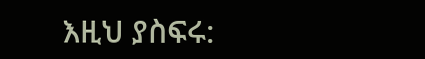እዚህ ያስፍሩ: